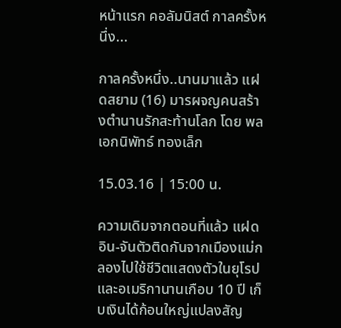หน้าแรก คอลัมนิสต์ กาลครั้งหนึ่ง...

กาลครั้งหนึ่ง..นานมาแล้ว แฝดสยาม (16) มารผจญคนสร้างตำนานรักสะท้านโลก โดย พลเอกนิพัทธ์ ทองเล็ก

15.03.16 | 15:00 น.

ความเดิมจากตอนที่แล้ว แฝดอิน-จันตัวติดกันจากเมืองแม่กลองไปใช้ชีวิตแสดงตัวในยุโรปและอเมริกานานเกือบ 10 ปี เก็บเงินได้ก้อนใหญ่แปลงสัญ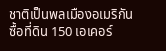ชาติเป็นพลเมืองอเมริกัน ซื้อที่ดิน 150 เอเคอร์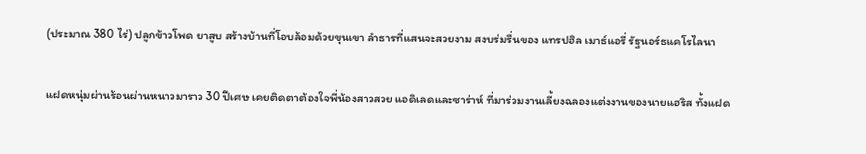(ประมาณ 380 ไร่) ปลูกข้าวโพด ยาสูบ สร้างบ้านที่โอบล้อมด้วยขุนเขา ลำธารที่แสนจะสวยงาม สงบร่มรื่นของ แทรปฮิล เมาธ์แอรี่ รัฐนอร์ธแคโรไลนา

แฝดหนุ่มผ่านร้อนผ่านหนาวมาราว 30 ปีเศษ เคยติดตาต้องใจพี่น้องสาวสวย แอดิเลดและซาร่าห์ ที่มาร่วมงานเลี้ยงฉลองแต่งงานของนายแฮริส ทั้งแฝด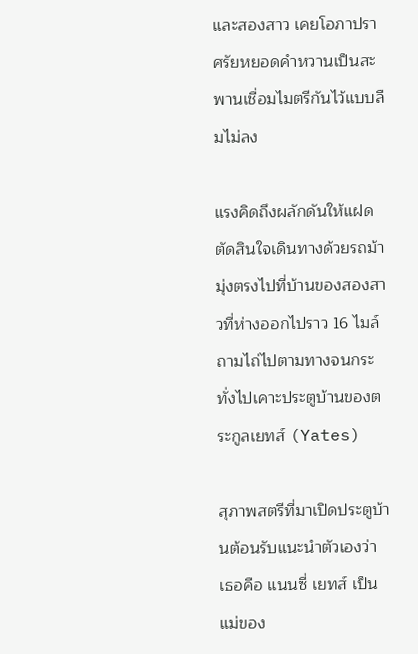และสองสาว เคยโอภาปราศรัยหยอดคำหวานเป็นสะพานเชื่อมไมตรีกันไว้แบบลืมไม่ลง

แรงคิดถึงผลักดันให้แฝดตัดสินใจเดินทางด้วยรถม้า มุ่งตรงไปที่บ้านของสองสาวที่ห่างออกไปราว 16 ไมล์ ถามไถ่ไปตามทางจนกระทั่งไปเคาะประตูบ้านของตระกูลเยทส์ (Yates)

สุภาพสตรีที่มาเปิดประตูบ้านต้อนรับแนะนำตัวเองว่า เธอคือ แนนซี่ เยทส์ เป็นแม่ของ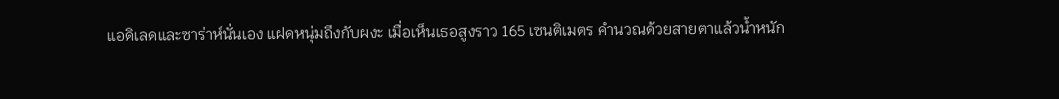แอดิเลดและซาร่าห์นั่นเอง แฝดหนุ่มถึงกับผงะ เมื่อเห็นเธอสูงราว 165 เซนติเมตร คำนวณด้วยสายตาแล้วน้ำหนัก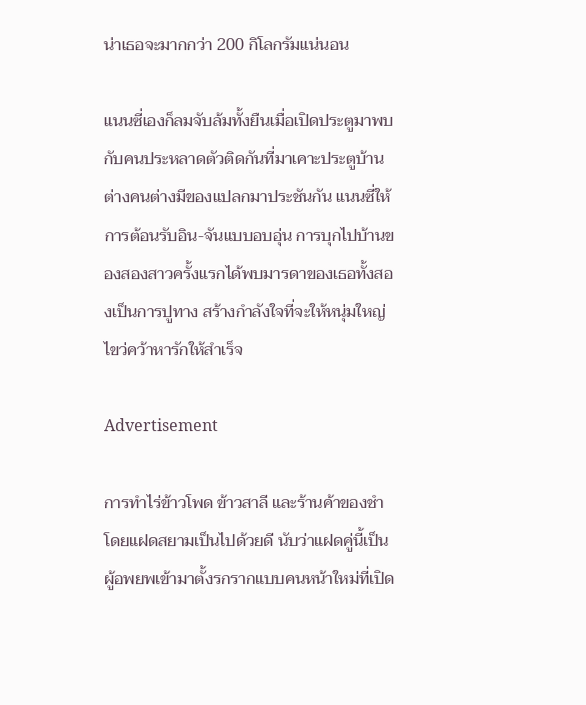น่าเธอจะมากกว่า 200 กิโลกรัมแน่นอน

แนนซี่เองก็ลมจับล้มทั้งยืนเมื่อเปิดประตูมาพบกับคนประหลาดตัวติดกันที่มาเคาะประตูบ้าน ต่างคนต่างมีของแปลกมาประชันกัน แนนซี่ให้การต้อนรับอิน-จันแบบอบอุ่น การบุกไปบ้านของสองสาวครั้งแรกได้พบมารดาของเธอทั้งสองเป็นการปูทาง สร้างกำลังใจที่จะให้หนุ่มใหญ่ไขว่คว้าหารักให้สำเร็จ

Advertisement

การทำไร่ข้าวโพด ข้าวสาลี และร้านค้าของชำโดยแฝดสยามเป็นไปด้วยดี นับว่าแฝดคู่นี้เป็นผู้อพยพเข้ามาตั้งรกรากแบบคนหน้าใหม่ที่เปิด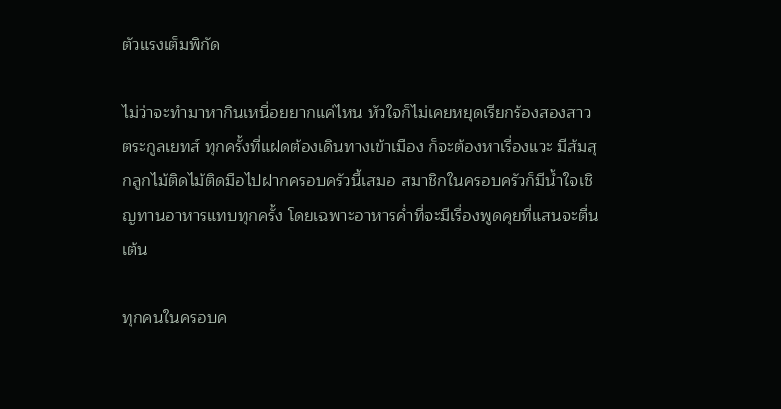ตัวแรงเต็มพิกัด

ไม่ว่าจะทำมาหากินเหนื่อยยากแค่ไหน หัวใจก็ไม่เคยหยุดเรียกร้องสองสาวตระกูลเยทส์ ทุกครั้งที่แฝดต้องเดินทางเข้าเมือง ก็จะต้องหาเรื่องแวะ มีส้มสุกลูกไม้ติดไม้ติดมือไปฝากครอบครัวนี้เสมอ สมาชิกในครอบครัวก็มีน้ำใจเชิญทานอาหารแทบทุกครั้ง โดยเฉพาะอาหารค่ำที่จะมีเรื่องพูดคุยที่แสนจะตื่นเต้น

ทุกคนในครอบค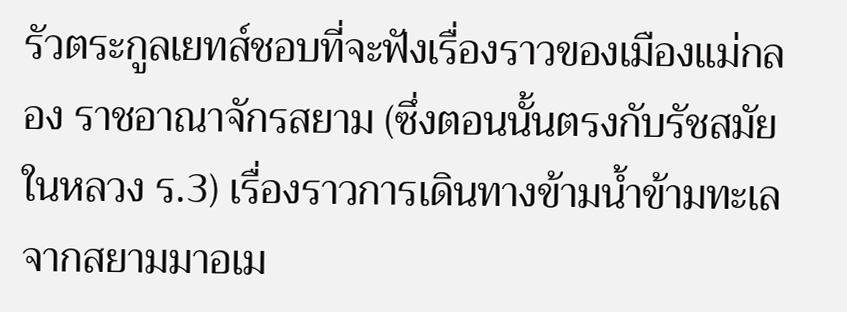รัวตระกูลเยทส์ชอบที่จะฟังเรื่องราวของเมืองแม่กลอง ราชอาณาจักรสยาม (ซึ่งตอนนั้นตรงกับรัชสมัยในหลวง ร.3) เรื่องราวการเดินทางข้ามน้ำข้ามทะเลจากสยามมาอเม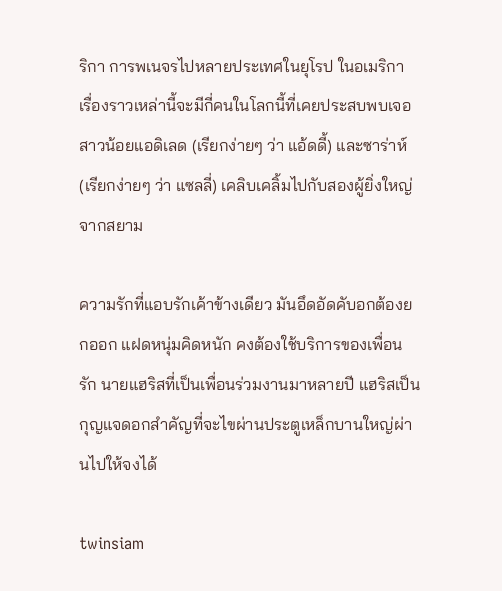ริกา การพเนจรไปหลายประเทศในยุโรป ในอเมริกา เรื่องราวเหล่านี้จะมีกี่คนในโลกนี้ที่เคยประสบพบเจอ สาวน้อยแอดิเลด (เรียกง่ายๆ ว่า แอ้ดดี้) และซาร่าห์ (เรียกง่ายๆ ว่า แซลลี่) เคลิบเคลิ้มไปกับสองผู้ยิ่งใหญ่จากสยาม

ความรักที่แอบรักเค้าข้างเดียว มันอึดอัดคับอกต้องยกออก แฝดหนุ่มคิดหนัก คงต้องใช้บริการของเพื่อนรัก นายแฮริสที่เป็นเพื่อนร่วมงานมาหลายปี แฮริสเป็นกุญแจดอกสำคัญที่จะไขผ่านประตูเหล็กบานใหญ่ผ่านไปให้จงได้

twinsiam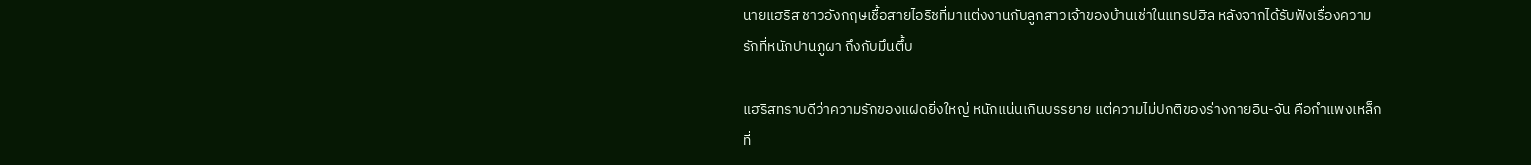นายแฮริส ชาวอังกฤษเชื้อสายไอริชที่มาแต่งงานกับลูกสาวเจ้าของบ้านเช่าในแทรปฮิล หลังจากได้รับฟังเรื่องความรักที่หนักปานภูผา ถึงกับมึนตึ้บ

แฮริสทราบดีว่าความรักของแฝดยิ่งใหญ่ หนักแน่นเกินบรรยาย แต่ความไม่ปกติของร่างกายอิน-จัน คือกำแพงเหล็กที่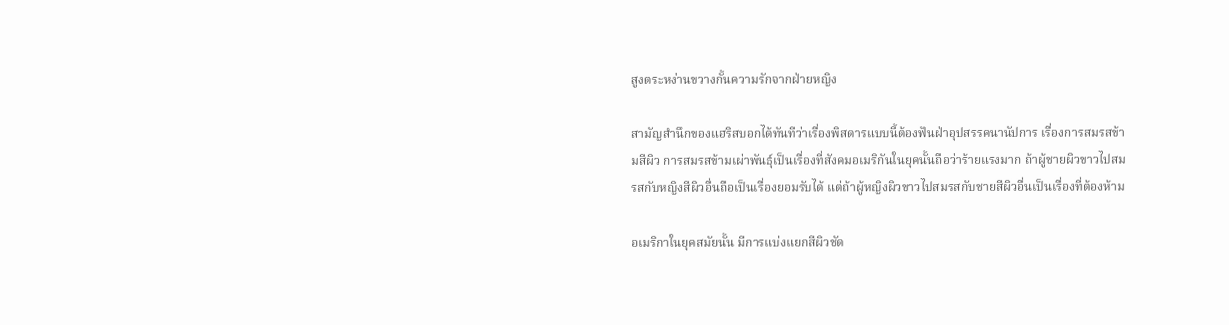สูงตระหง่านขวางกั้นความรักจากฝ่ายหญิง

สามัญสำนึกของแฮริสบอกได้ทันทีว่าเรื่องพิสดารแบบนี้ต้องฟันฝ่าอุปสรรคนานัปการ เรื่องการสมรสข้ามสีผิว การสมรสข้ามเผ่าพันธุ์เป็นเรื่องที่สังคมอเมริกันในยุคนั้นถือว่าร้ายแรงมาก ถ้าผู้ชายผิวขาวไปสมรสกับหญิงสีผิวอื่นถือเป็นเรื่องยอมรับได้ แต่ถ้าผู้หญิงผิวขาวไปสมรสกับชายสีผิวอื่นเป็นเรื่องที่ต้องห้าม

อเมริกาในยุคสมัยนั้น มีการแบ่งแยกสีผิวชัด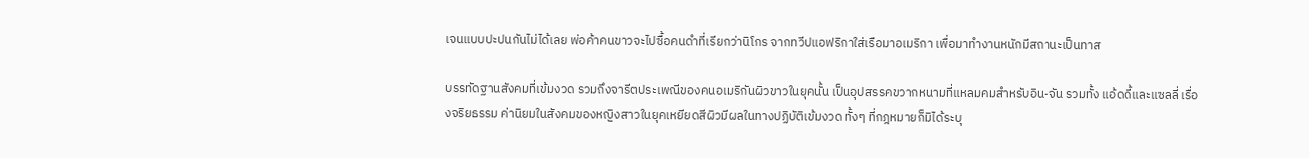เจนแบบปะปนกันไม่ได้เลย พ่อค้าคนขาวจะไปซื้อคนดำที่เรียกว่านิโกร จากทวีปแอฟริกาใส่เรือมาอเมริกา เพื่อมาทำงานหนักมีสถานะเป็นทาส

บรรทัดฐานสังคมที่เข้มงวด รวมถึงจารีตประเพณีของคนอเมริกันผิวขาวในยุคนั้น เป็นอุปสรรคขวากหนามที่แหลมคมสำหรับอิน-จัน รวมทั้ง แอ้ดดี้และแซลลี่ เรื่องจริยธรรม ค่านิยมในสังคมของหญิงสาวในยุคเหยียดสีผิวมีผลในทางปฏิบัติเข้มงวด ทั้งๆ ที่กฎหมายก็มิได้ระบุ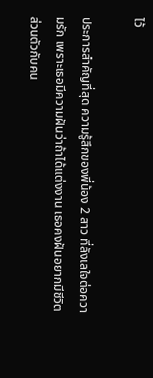ไว้

ประการสำคัญที่สุด ความรู้สึกของพี่น้อง 2 สาว ที่ลังเลใจต่อความรัก เพราะเธอมีความฝันว่าถ้าได้แต่งงาน เธอคงฝันอยากมีชีวิตส่วนตัวกับคน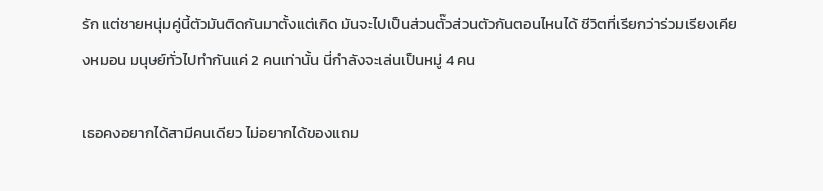รัก แต่ชายหนุ่มคู่นี้ตัวมันติดกันมาตั้งแต่เกิด มันจะไปเป็นส่วนตั๊วส่วนตัวกันตอนไหนได้ ชีวิตที่เรียกว่าร่วมเรียงเคียงหมอน มนุษย์ทั่วไปทำกันแค่ 2 คนเท่านั้น นี่กำลังจะเล่นเป็นหมู่ 4 คน

เธอคงอยากได้สามีคนเดียว ไม่อยากได้ของแถม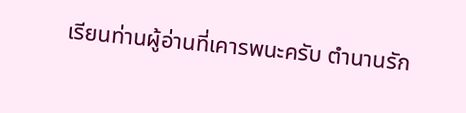เรียนท่านผู้อ่านที่เคารพนะครับ ตำนานรัก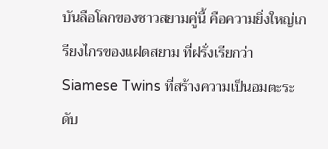บันลือโลกของชาวสยามคู่นี้ คือความยิ่งใหญ่เกรียงไกรของแฝดสยาม ที่ฝรั่งเรียกว่า Siamese Twins ที่สร้างความเป็นอมตะระดับ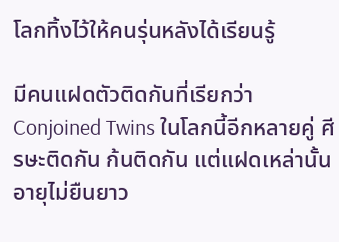โลกทิ้งไว้ให้คนรุ่นหลังได้เรียนรู้

มีคนแฝดตัวติดกันที่เรียกว่า Conjoined Twins ในโลกนี้อีกหลายคู่ ศีรษะติดกัน ก้นติดกัน แต่แฝดเหล่านั้นอายุไม่ยืนยาว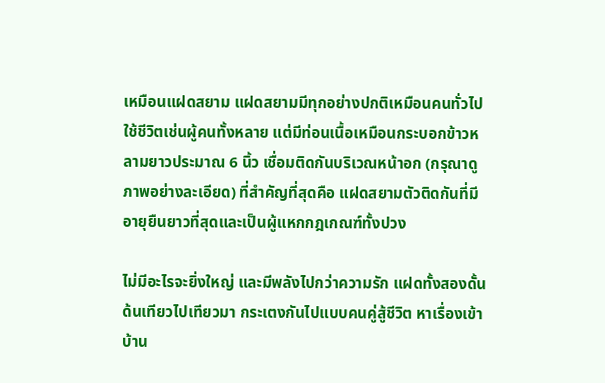เหมือนแฝดสยาม แฝดสยามมีทุกอย่างปกติเหมือนคนทั่วไป ใช้ชีวิตเช่นผู้คนทั้งหลาย แต่มีท่อนเนื้อเหมือนกระบอกข้าวหลามยาวประมาณ 6 นิ้ว เชื่อมติดกันบริเวณหน้าอก (กรุณาดูภาพอย่างละเอียด) ที่สำคัญที่สุดคือ แฝดสยามตัวติดกันที่มีอายุยืนยาวที่สุดและเป็นผู้แหกกฎเกณฑ์ทั้งปวง

ไม่มีอะไรจะยิ่งใหญ่ และมีพลังไปกว่าความรัก แฝดทั้งสองดั้นด้นเทียวไปเทียวมา กระเตงกันไปแบบคนคู่สู้ชีวิต หาเรื่องเข้าบ้าน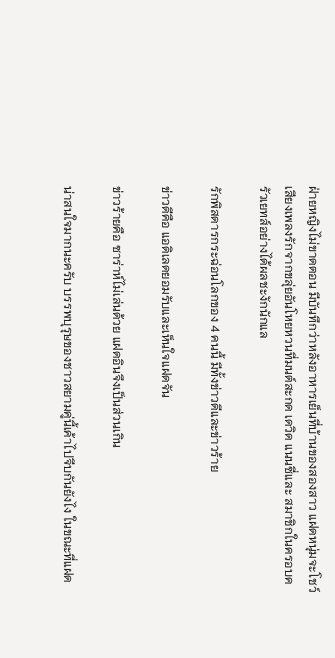ฝ่ายหญิงไม่ขาดตอน มีบันทึกว่าหลังอาหารเย็นที่บ้านของสองสาว แฝดหนุ่มจะโชว์เสียงเพลงรักจากขลุ่ยอันโหยหวนที่มนต์สะกด เดวิด แนนซี่และ สมาชิกในครอบครัวเยทส์อย่างได้ผลชะงักนักแล

รักพิสดารกระฉ่อนโลกของ 4 คนนี้ มีทั้งข่าวดีและข่าวร้าย

ข่าวดีคือ แอดิเลดยอมรับและเห็นใจแฝดจัน

ข่าวร้ายคือ ซาร่าห์ไม่เล่นด้วย แฝดอินจึงเป็นส่วนเกิน

น่าสนใจมากนะครับ บรรพบุรุษของชาวสยามคู่นี้เค้าไปจีบกันยังไง ในขณะที่แฝด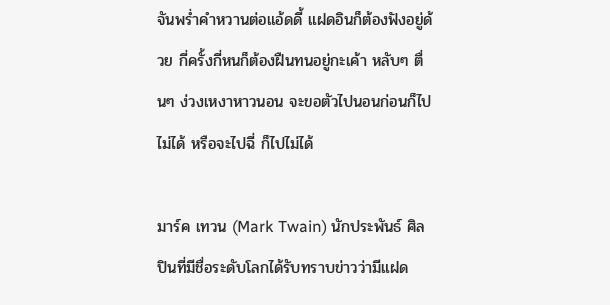จันพร่ำคำหวานต่อแอ้ดดี้ แฝดอินก็ต้องฟังอยู่ด้วย กี่ครั้งกี่หนก็ต้องฝืนทนอยู่กะเค้า หลับๆ ตื่นๆ ง่วงเหงาหาวนอน จะขอตัวไปนอนก่อนก็ไปไม่ได้ หรือจะไปฉี่ ก็ไปไม่ได้

มาร์ค เทวน (Mark Twain) นักประพันธ์ ศิลปินที่มีชื่อระดับโลกได้รับทราบข่าวว่ามีแฝด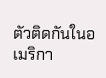ตัวติดกันในอเมริกา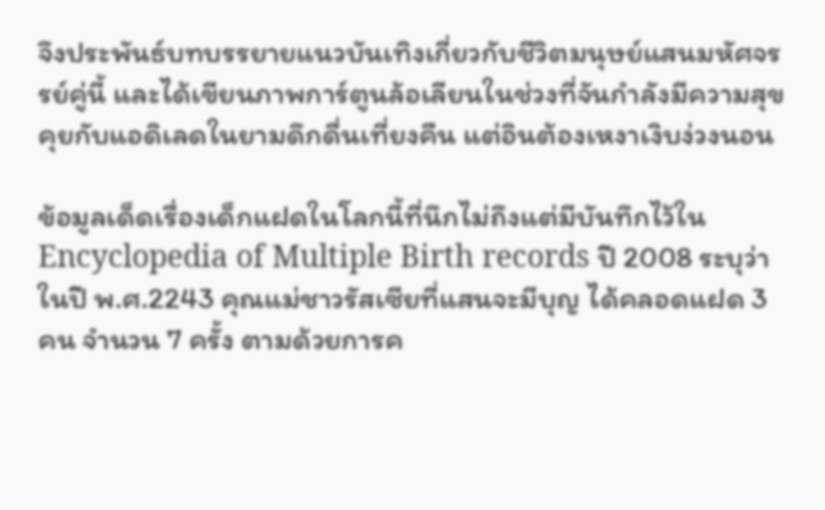จึงประพันธ์บทบรรยายแนวบันเทิงเกี่ยวกับชีวิตมนุษย์แสนมหัศจรรย์คู่นี้ และได้เขียนภาพการ์ตูนล้อเลียนในช่วงที่จันกำลังมีความสุขคุยกับแอดิเลดในยามดึกดื่นเที่ยงคืน แต่อินต้องเหงาเงิบง่วงนอน

ข้อมูลเด็ดเรื่องเด็กแฝดในโลกนี้ที่นึกไม่ถึงแต่มีบันทึกไว้ใน Encyclopedia of Multiple Birth records ปี 2008 ระบุว่า ในปี พ.ศ.2243 คุณแม่ชาวรัสเซียที่แสนจะมีบุญ ได้คลอดแฝด 3 คน จำนวน 7 ครั้ง ตามด้วยการค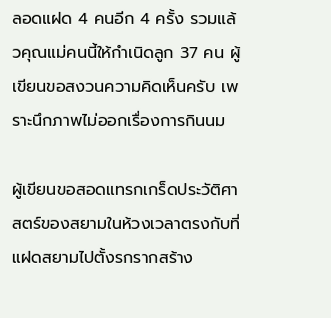ลอดแฝด 4 คนอีก 4 ครั้ง รวมแล้วคุณแม่คนนี้ให้กำเนิดลูก 37 คน ผู้เขียนขอสงวนความคิดเห็นครับ เพราะนึกภาพไม่ออกเรื่องการกินนม

ผู้เขียนขอสอดแทรกเกร็ดประวัติศาสตร์ของสยามในห้วงเวลาตรงกับที่แฝดสยามไปตั้งรกรากสร้าง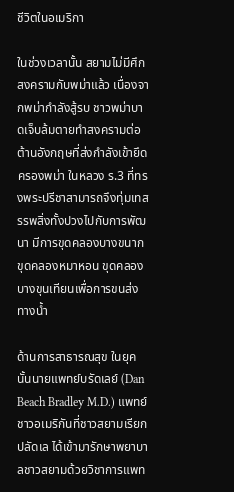ชีวิตในอเมริกา

ในช่วงเวลานั้น สยามไม่มีศึกสงครามกับพม่าแล้ว เนื่องจากพม่ากำลังสู้รบ ชาวพม่าบาดเจ็บล้มตายทำสงครามต่อต้านอังกฤษที่ส่งกำลังเข้ายึดครองพม่า ในหลวง ร.3 ที่ทรงพระปรีชาสามารถจึงทุ่มเทสรรพสิ่งทั้งปวงไปกับการพัฒนา มีการขุดคลองบางขนาก ขุดคลองหมาหอน ขุดคลองบางขุนเทียนเพื่อการขนส่งทางน้ำ

ด้านการสาธารณสุข ในยุคนั้นนายแพทย์บรัดเลย์ (Dan Beach Bradley M.D.) แพทย์ชาวอเมริกันที่ชาวสยามเรียกปลัดเล ได้เข้ามารักษาพยาบาลชาวสยามด้วยวิชาการแพท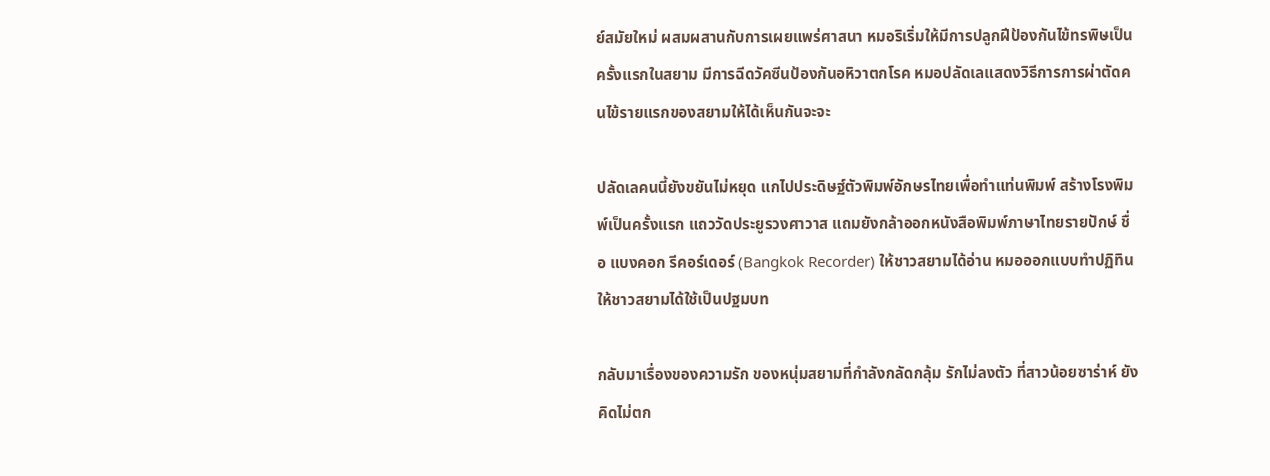ย์สมัยใหม่ ผสมผสานกับการเผยแพร่ศาสนา หมอริเริ่มให้มีการปลูกฝีป้องกันไข้ทรพิษเป็นครั้งแรกในสยาม มีการฉีดวัคซีนป้องกันอหิวาตกโรค หมอปลัดเลแสดงวิธีการการผ่าตัดคนไข้รายแรกของสยามให้ได้เห็นกันจะจะ

ปลัดเลคนนี้ยังขยันไม่หยุด แกไปประดิษฐ์ตัวพิมพ์อักษรไทยเพื่อทำแท่นพิมพ์ สร้างโรงพิมพ์เป็นครั้งแรก แถววัดประยูรวงศาวาส แถมยังกล้าออกหนังสือพิมพ์ภาษาไทยรายปักษ์ ชื่อ แบงคอก รีคอร์เดอร์ (Bangkok Recorder) ให้ชาวสยามได้อ่าน หมอออกแบบทำปฏิทินให้ชาวสยามได้ใช้เป็นปฐมบท

กลับมาเรื่องของความรัก ของหนุ่มสยามที่กำลังกลัดกลุ้ม รักไม่ลงตัว ที่สาวน้อยซาร่าห์ ยังคิดไม่ตก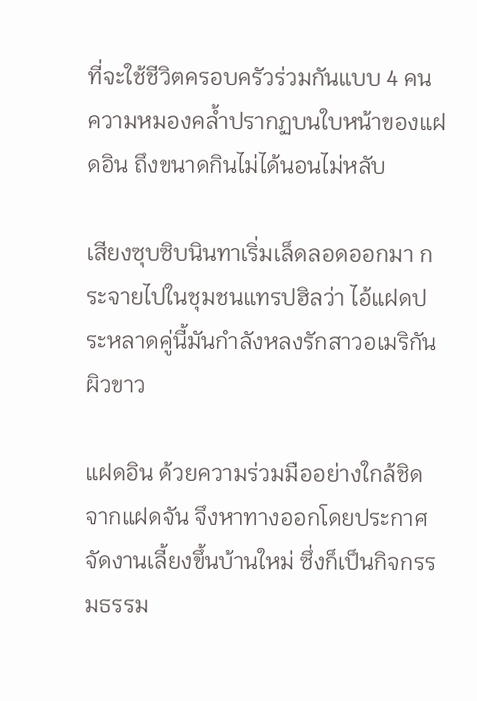ที่จะใช้ชีวิตครอบครัวร่วมกันแบบ 4 คน ความหมองคล้ำปรากฏบนใบหน้าของแฝดอิน ถึงขนาดกินไม่ได้นอนไม่หลับ

เสียงซุบซิบนินทาเริ่มเล็ดลอดออกมา กระจายไปในชุมชนแทรปฮิลว่า ไอ้แฝดประหลาดคู่นี้มันกำลังหลงรักสาวอเมริกันผิวขาว

แฝดอิน ด้วยความร่วมมืออย่างใกล้ชิดจากแฝดจัน จึงหาทางออกโดยประกาศจัดงานเลี้ยงขึ้นบ้านใหม่ ซึ่งก็เป็นกิจกรรมธรรม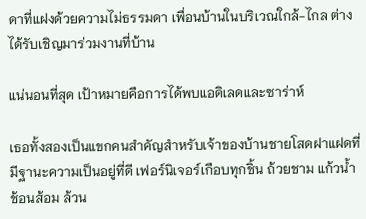ดาที่แฝงด้วยความไม่ธรรมดา เพื่อนบ้านในบริเวณใกล้-ไกล ต่างได้รับเชิญมาร่วมงานที่บ้าน

แน่นอนที่สุด เป้าหมายคือการได้พบแอดิเลดและซาร่าห์

เธอทั้งสองเป็นแขกคนสำคัญสำหรับเจ้าของบ้านชายโสดฝาแฝดที่มีฐานะความเป็นอยู่ที่ดี เฟอร์นิเจอร์เกือบทุกชิ้น ถ้วยชาม แก้วน้ำ ช้อนส้อม ล้วน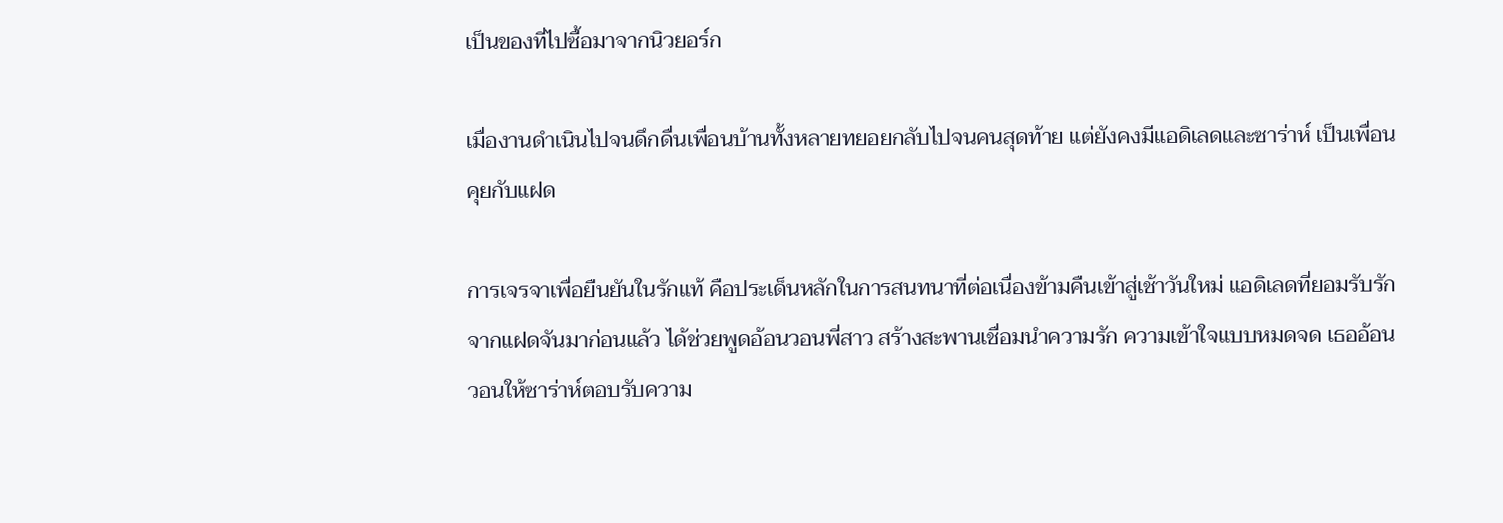เป็นของที่ไปซื้อมาจากนิวยอร์ก

เมื่องานดำเนินไปจนดึกดื่นเพื่อนบ้านทั้งหลายทยอยกลับไปจนคนสุดท้าย แต่ยังคงมีแอดิเลดและซาร่าห์ เป็นเพื่อนคุยกับแฝด

การเจรจาเพื่อยืนยันในรักแท้ คือประเด็นหลักในการสนทนาที่ต่อเนื่องข้ามคืนเข้าสู่เช้าวันใหม่ แอดิเลดที่ยอมรับรักจากแฝดจันมาก่อนแล้ว ได้ช่วยพูดอ้อนวอนพี่สาว สร้างสะพานเชื่อมนำความรัก ความเข้าใจแบบหมดจด เธออ้อนวอนให้ซาร่าห์ตอบรับความ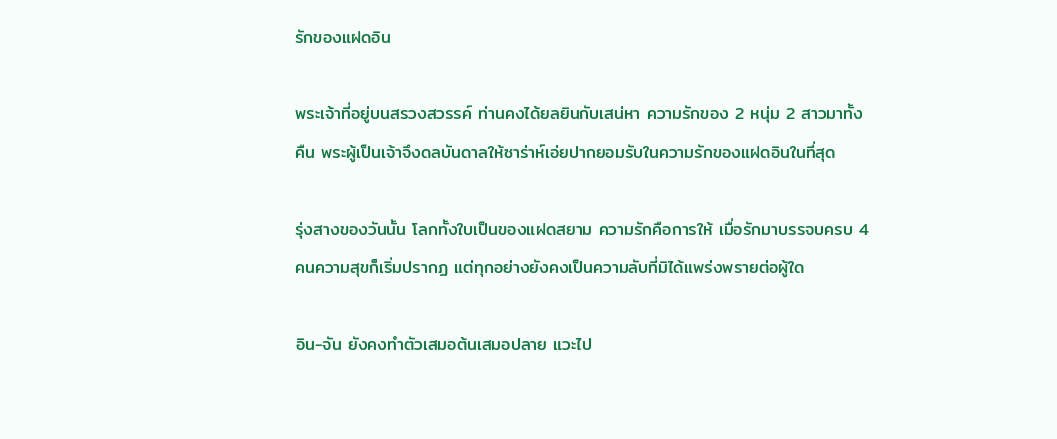รักของแฝดอิน

พระเจ้าที่อยู่บนสรวงสวรรค์ ท่านคงได้ยลยินกับเสน่หา ความรักของ 2 หนุ่ม 2 สาวมาทั้งคืน พระผู้เป็นเจ้าจึงดลบันดาลให้ซาร่าห์เอ่ยปากยอมรับในความรักของแฝดอินในที่สุด

รุ่งสางของวันนั้น โลกทั้งใบเป็นของแฝดสยาม ความรักคือการให้ เมื่อรักมาบรรจบครบ 4 คนความสุขก็เริ่มปรากฏ แต่ทุกอย่างยังคงเป็นความลับที่มิได้แพร่งพรายต่อผู้ใด

อิน-จัน ยังคงทำตัวเสมอต้นเสมอปลาย แวะไป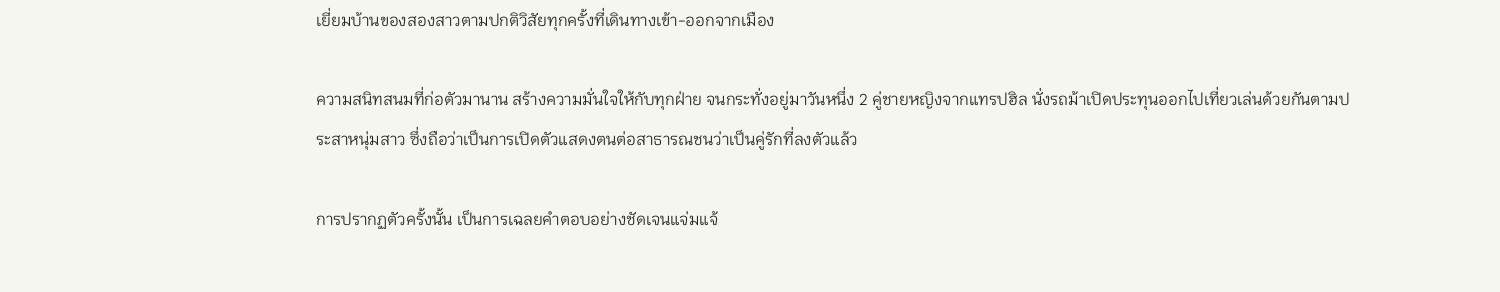เยี่ยมบ้านของสองสาวตามปกติวิสัยทุกครั้งที่เดินทางเข้า-ออกจากเมือง

ความสนิทสนมที่ก่อตัวมานาน สร้างความมั่นใจให้กับทุกฝ่าย จนกระทั่งอยู่มาวันหนึ่ง 2 คู่ชายหญิงจากแทรปฮิล นั่งรถม้าเปิดประทุนออกไปเที่ยวเล่นด้วยกันตามประสาหนุ่มสาว ซึ่งถือว่าเป็นการเปิดตัวแสดงตนต่อสาธารณชนว่าเป็นคู่รักที่ลงตัวแล้ว

การปรากฏตัวครั้งนั้น เป็นการเฉลยคำตอบอย่างชัดเจนแจ่มแจ้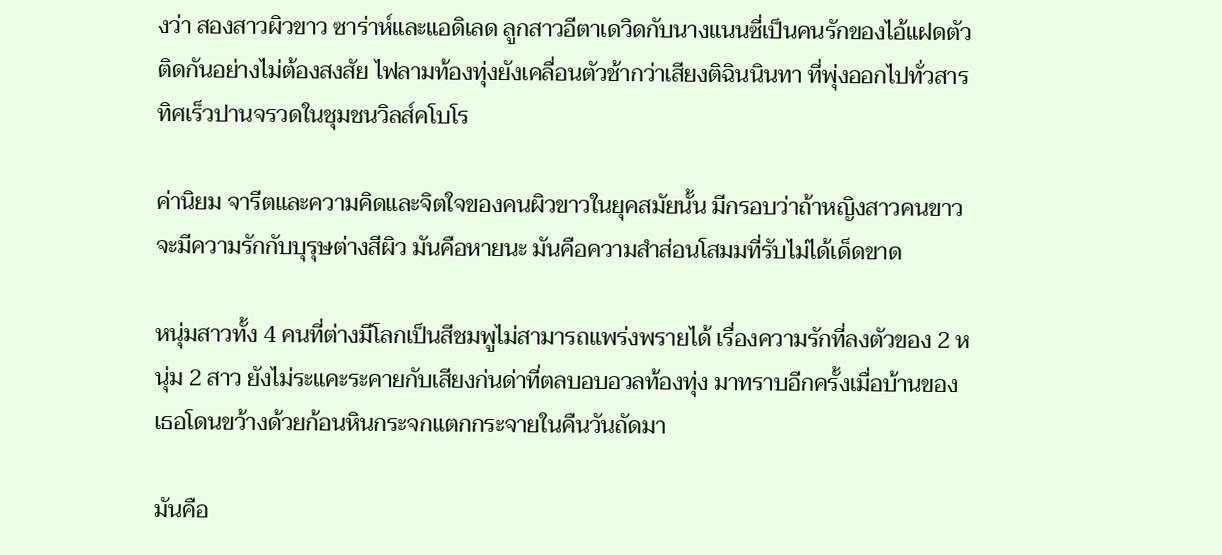งว่า สองสาวผิวขาว ซาร่าห์และแอดิเลด ลูกสาวอีตาเดวิดกับนางแนนซี่เป็นคนรักของไอ้แฝดตัวติดกันอย่างไม่ต้องสงสัย ไฟลามท้องทุ่งยังเคลื่อนตัวช้ากว่าเสียงติฉินนินทา ที่พุ่งออกไปทั่วสารทิศเร็วปานจรวดในชุมชนวิลส์คโบโร

ค่านิยม จารีตและความคิดและจิตใจของคนผิวขาวในยุคสมัยนั้น มีกรอบว่าถ้าหญิงสาวคนขาวจะมีความรักกับบุรุษต่างสีผิว มันคือหายนะ มันคือความสำส่อนโสมมที่รับไม่ได้เด็ดขาด

หนุ่มสาวทั้ง 4 คนที่ต่างมีโลกเป็นสีชมพูไม่สามารถแพร่งพรายได้ เรื่องความรักที่ลงตัวของ 2 หนุ่ม 2 สาว ยังไม่ระแคะระคายกับเสียงก่นด่าที่ตลบอบอวลท้องทุ่ง มาทราบอีกครั้งเมื่อบ้านของเธอโดนขว้างด้วยก้อนหินกระจกแตกกระจายในคืนวันถัดมา

มันคือ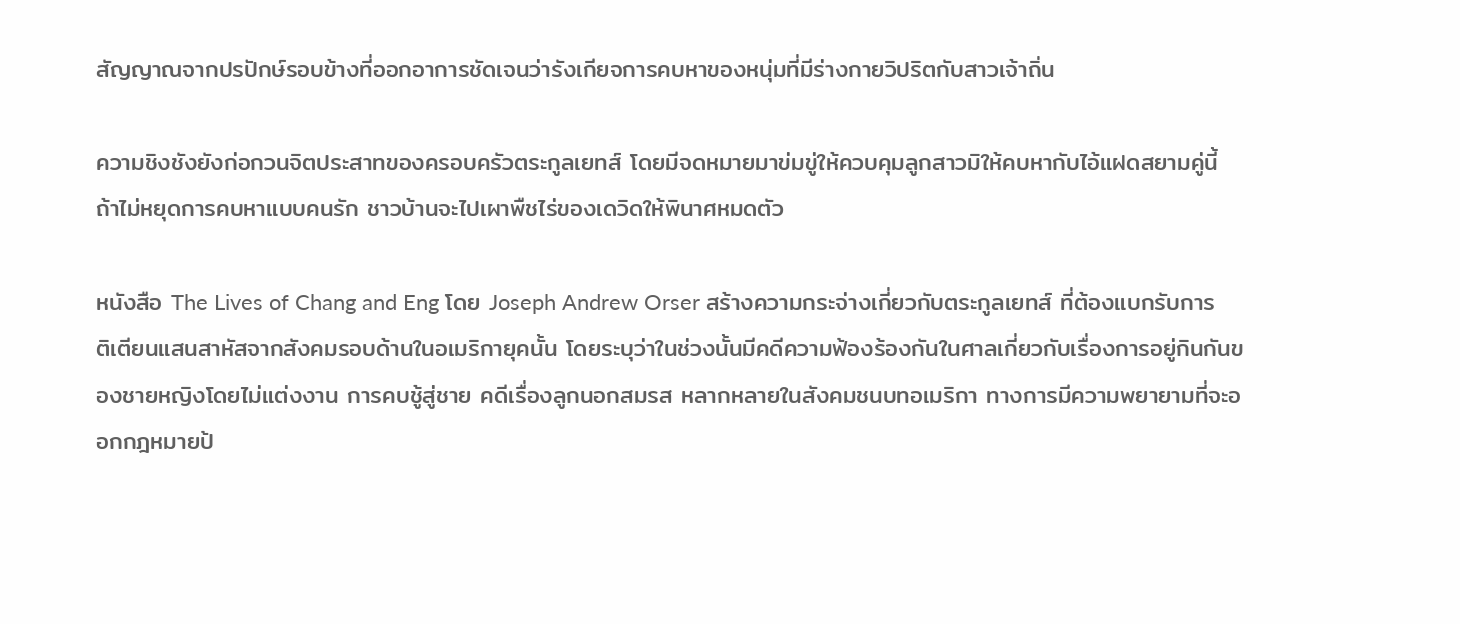สัญญาณจากปรปักษ์รอบข้างที่ออกอาการชัดเจนว่ารังเกียจการคบหาของหนุ่มที่มีร่างกายวิปริตกับสาวเจ้าถิ่น

ความชิงชังยังก่อกวนจิตประสาทของครอบครัวตระกูลเยทส์ โดยมีจดหมายมาข่มขู่ให้ควบคุมลูกสาวมิให้คบหากับไอ้แฝดสยามคู่นี้ ถ้าไม่หยุดการคบหาแบบคนรัก ชาวบ้านจะไปเผาพืชไร่ของเดวิดให้พินาศหมดตัว

หนังสือ The Lives of Chang and Eng โดย Joseph Andrew Orser สร้างความกระจ่างเกี่ยวกับตระกูลเยทส์ ที่ต้องแบกรับการติเตียนแสนสาหัสจากสังคมรอบด้านในอเมริกายุคนั้น โดยระบุว่าในช่วงนั้นมีคดีความฟ้องร้องกันในศาลเกี่ยวกับเรื่องการอยู่กินกันของชายหญิงโดยไม่แต่งงาน การคบชู้สู่ชาย คดีเรื่องลูกนอกสมรส หลากหลายในสังคมชนบทอเมริกา ทางการมีความพยายามที่จะออกกฎหมายป้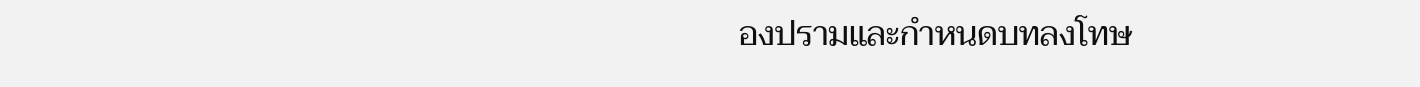องปรามและกำหนดบทลงโทษ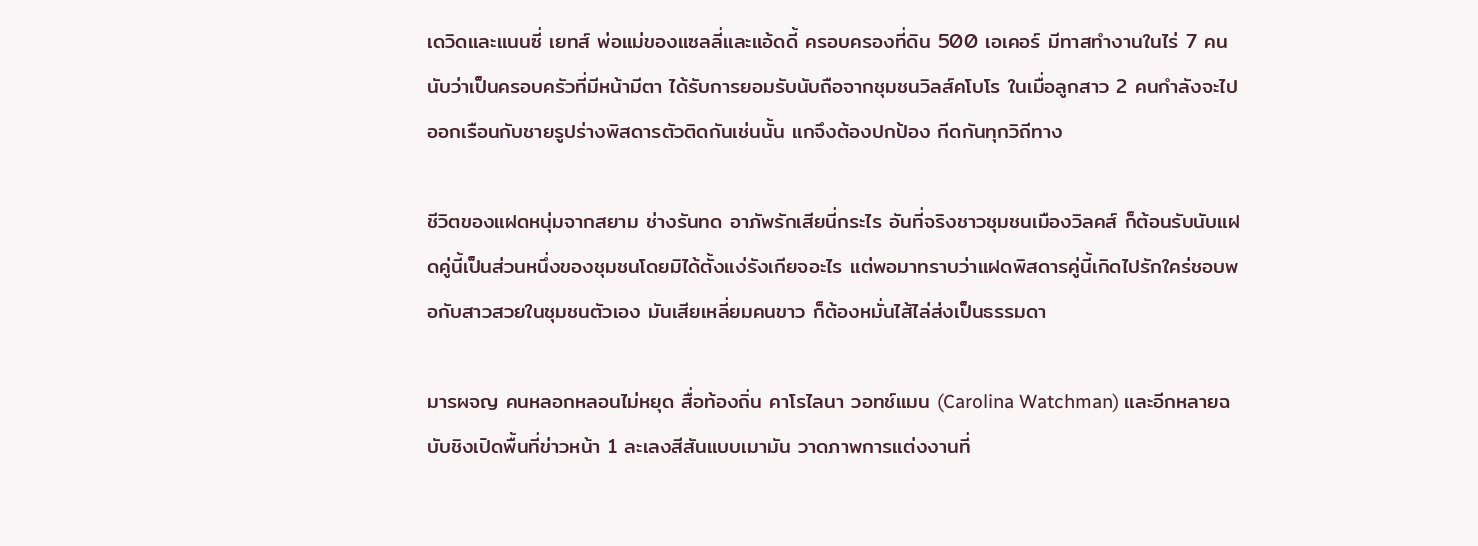เดวิดและแนนซี่ เยทส์ พ่อแม่ของแซลลี่และแอ้ดดี้ ครอบครองที่ดิน 500 เอเคอร์ มีทาสทำงานในไร่ 7 คน นับว่าเป็นครอบครัวที่มีหน้ามีตา ได้รับการยอมรับนับถือจากชุมชนวิลส์คโบโร ในเมื่อลูกสาว 2 คนกำลังจะไปออกเรือนกับชายรูปร่างพิสดารตัวติดกันเช่นนั้น แกจึงต้องปกป้อง กีดกันทุกวิถีทาง

ชีวิตของแฝดหนุ่มจากสยาม ช่างรันทด อาภัพรักเสียนี่กระไร อันที่จริงชาวชุมชนเมืองวิลคส์ ก็ต้อนรับนับแฝดคู่นี้เป็นส่วนหนึ่งของชุมชนโดยมิได้ตั้งแง่รังเกียจอะไร แต่พอมาทราบว่าแฝดพิสดารคู่นี้เกิดไปรักใคร่ชอบพอกับสาวสวยในชุมชนตัวเอง มันเสียเหลี่ยมคนขาว ก็ต้องหมั่นไส้ไล่ส่งเป็นธรรมดา

มารผจญ คนหลอกหลอนไม่หยุด สื่อท้องถิ่น คาโรไลนา วอทช์แมน (Carolina Watchman) และอีกหลายฉบับชิงเปิดพื้นที่ข่าวหน้า 1 ละเลงสีสันแบบเมามัน วาดภาพการแต่งงานที่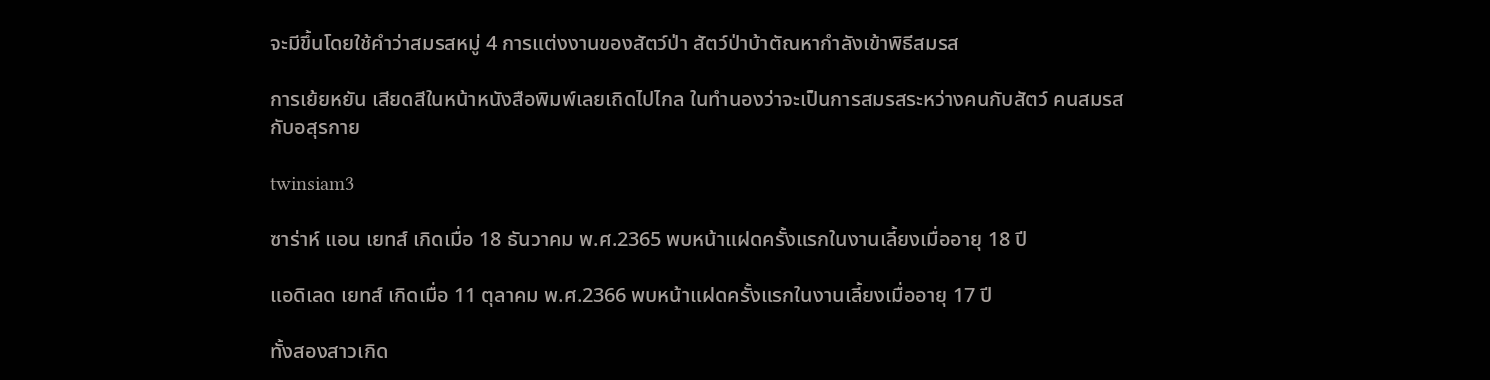จะมีขึ้นโดยใช้คำว่าสมรสหมู่ 4 การแต่งงานของสัตว์ป่า สัตว์ป่าบ้าตัณหากำลังเข้าพิธีสมรส

การเย้ยหยัน เสียดสีในหน้าหนังสือพิมพ์เลยเถิดไปไกล ในทำนองว่าจะเป็นการสมรสระหว่างคนกับสัตว์ คนสมรสกับอสุรกาย

twinsiam3

ซาร่าห์ แอน เยทส์ เกิดเมื่อ 18 ธันวาคม พ.ศ.2365 พบหน้าแฝดครั้งแรกในงานเลี้ยงเมื่ออายุ 18 ปี

แอดิเลด เยทส์ เกิดเมื่อ 11 ตุลาคม พ.ศ.2366 พบหน้าแฝดครั้งแรกในงานเลี้ยงเมื่ออายุ 17 ปี

ทั้งสองสาวเกิด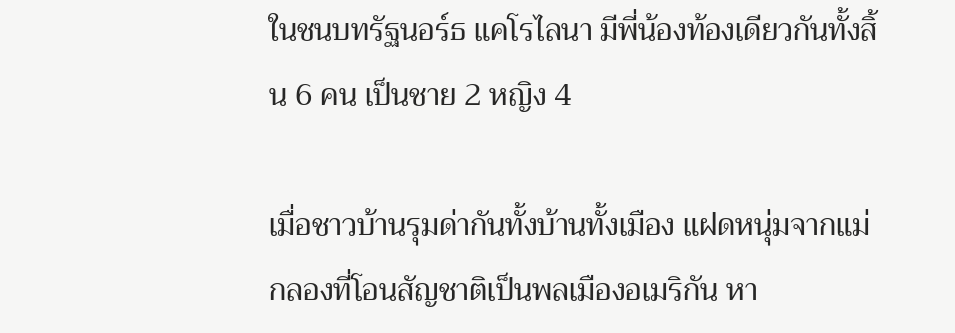ในชนบทรัฐนอร์ธ แคโรไลนา มีพี่น้องท้องเดียวกันทั้งสิ้น 6 คน เป็นชาย 2 หญิง 4

เมื่อชาวบ้านรุมด่ากันทั้งบ้านทั้งเมือง แฝดหนุ่มจากแม่กลองที่โอนสัญชาติเป็นพลเมืองอเมริกัน หา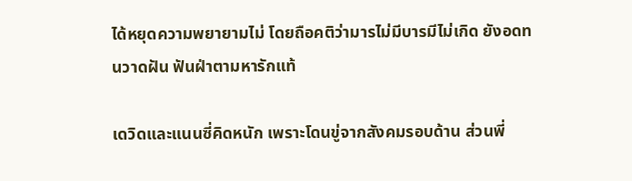ได้หยุดความพยายามไม่ โดยถือคติว่ามารไม่มีบารมีไม่เกิด ยังอดทนวาดฝัน ฟันฝ่าตามหารักแท้

เดวิดและแนนซี่คิดหนัก เพราะโดนขู่จากสังคมรอบด้าน ส่วนพี่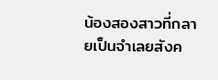น้องสองสาวที่กลายเป็นจำเลยสังค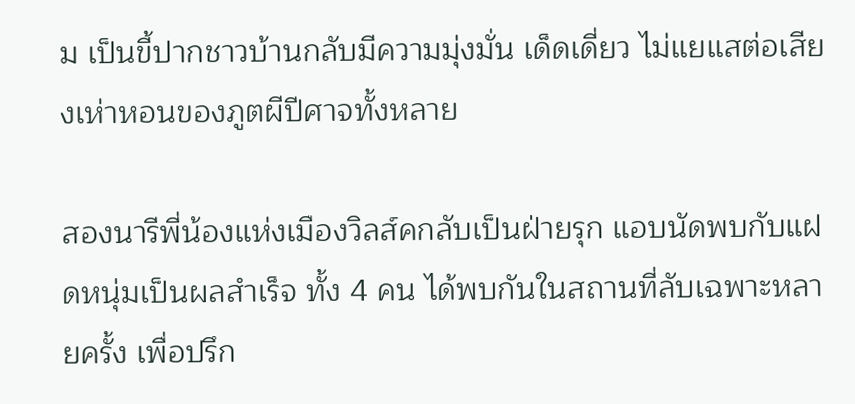ม เป็นขี้ปากชาวบ้านกลับมีความมุ่งมั่น เด็ดเดี่ยว ไม่แยแสต่อเสียงเห่าหอนของภูตผีปีศาจทั้งหลาย

สองนารีพี่น้องแห่งเมืองวิลส์คกลับเป็นฝ่ายรุก แอบนัดพบกับแฝดหนุ่มเป็นผลสำเร็จ ทั้ง 4 คน ได้พบกันในสถานที่ลับเฉพาะหลายครั้ง เพื่อปรึก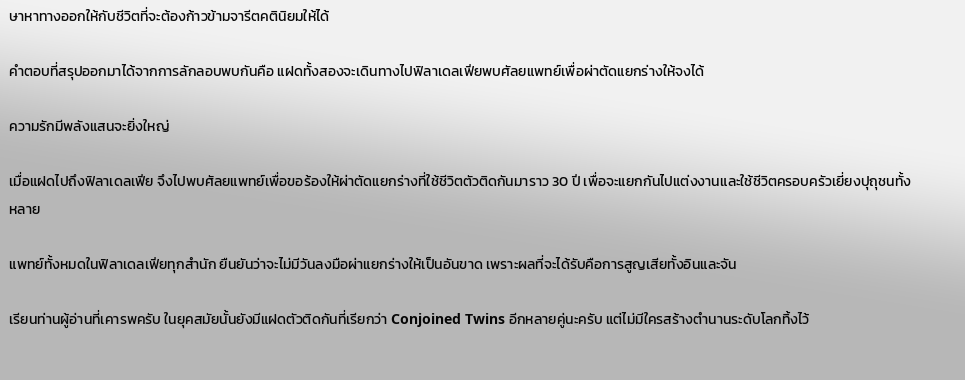ษาหาทางออกให้กับชีวิตที่จะต้องก้าวข้ามจารีตคตินิยมให้ได้

คำตอบที่สรุปออกมาได้จากการลักลอบพบกันคือ แฝดทั้งสองจะเดินทางไปฟิลาเดลเฟียพบศัลยแพทย์เพื่อผ่าตัดแยกร่างให้จงได้

ความรักมีพลังแสนจะยิ่งใหญ่

เมื่อแฝดไปถึงฟิลาเดลเฟีย จึงไปพบศัลยแพทย์เพื่อขอร้องให้ผ่าตัดแยกร่างที่ใช้ชีวิตตัวติดกันมาราว 30 ปี เพื่อจะแยกกันไปแต่งงานและใช้ชีวิตครอบครัวเยี่ยงปุถุชนทั้งหลาย

แพทย์ทั้งหมดในฟิลาเดลเฟียทุกสำนัก ยืนยันว่าจะไม่มีวันลงมือผ่าแยกร่างให้เป็นอันขาด เพราะผลที่จะได้รับคือการสูญเสียทั้งอินและจัน

เรียนท่านผู้อ่านที่เคารพครับ ในยุคสมัยนั้นยังมีแฝดตัวติดกันที่เรียกว่า Conjoined Twins อีกหลายคู่นะครับ แต่ไม่มีใครสร้างตำนานระดับโลกทิ้งไว้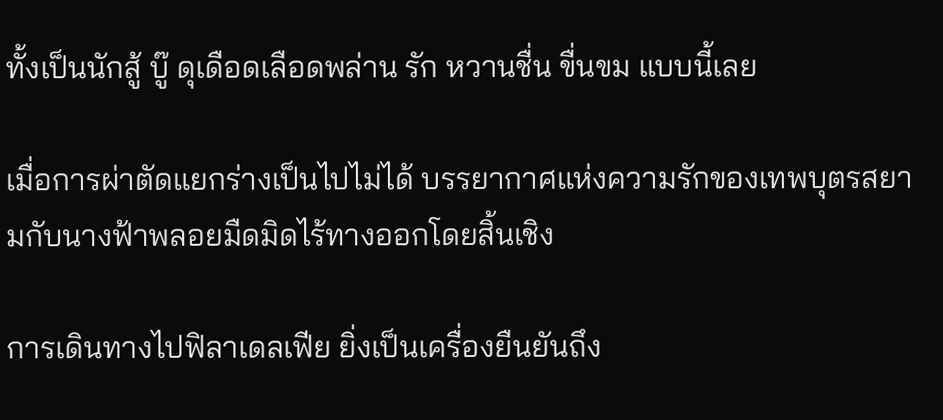ทั้งเป็นนักสู้ บู๊ ดุเดือดเลือดพล่าน รัก หวานชื่น ขื่นขม แบบนี้เลย

เมื่อการผ่าตัดแยกร่างเป็นไปไม่ได้ บรรยากาศแห่งความรักของเทพบุตรสยามกับนางฟ้าพลอยมืดมิดไร้ทางออกโดยสิ้นเชิง

การเดินทางไปฟิลาเดลเฟีย ยิ่งเป็นเครื่องยืนยันถึง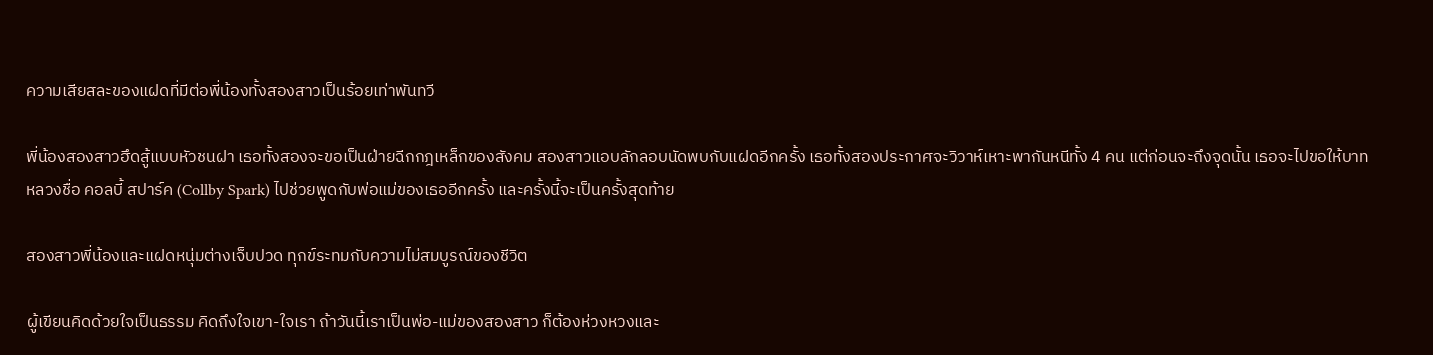ความเสียสละของแฝดที่มีต่อพี่น้องทั้งสองสาวเป็นร้อยเท่าพันทวี

พี่น้องสองสาวฮึดสู้แบบหัวชนฝา เธอทั้งสองจะขอเป็นฝ่ายฉีกกฎเหล็กของสังคม สองสาวแอบลักลอบนัดพบกับแฝดอีกครั้ง เธอทั้งสองประกาศจะวิวาห์เหาะพากันหนีทั้ง 4 คน แต่ก่อนจะถึงจุดนั้น เธอจะไปขอให้บาทหลวงชื่อ คอลบี้ สปาร์ค (Collby Spark) ไปช่วยพูดกับพ่อแม่ของเธออีกครั้ง และครั้งนี้จะเป็นครั้งสุดท้าย

สองสาวพี่น้องและแฝดหนุ่มต่างเจ็บปวด ทุกข์ระทมกับความไม่สมบูรณ์ของชีวิต

ผู้เขียนคิดด้วยใจเป็นธรรม คิดถึงใจเขา-ใจเรา ถ้าวันนี้เราเป็นพ่อ-แม่ของสองสาว ก็ต้องห่วงหวงและ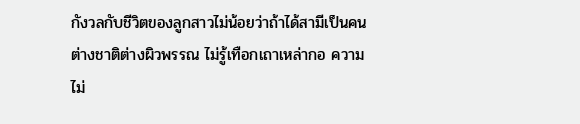กังวลกับชีวิตของลูกสาวไม่น้อยว่าถ้าได้สามีเป็นคนต่างชาติต่างผิวพรรณ ไม่รู้เทือกเถาเหล่ากอ ความไม่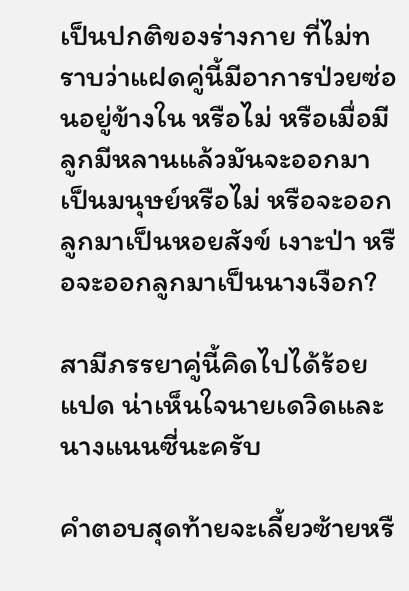เป็นปกติของร่างกาย ที่ไม่ทราบว่าแฝดคู่นี้มีอาการป่วยซ่อนอยู่ข้างใน หรือไม่ หรือเมื่อมีลูกมีหลานแล้วมันจะออกมาเป็นมนุษย์หรือไม่ หรือจะออกลูกมาเป็นหอยสังข์ เงาะป่า หรือจะออกลูกมาเป็นนางเงือก?

สามีภรรยาคู่นี้คิดไปได้ร้อยแปด น่าเห็นใจนายเดวิดและนางแนนซี่นะครับ

คำตอบสุดท้ายจะเลี้ยวซ้ายหรื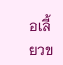อเลี้ยวข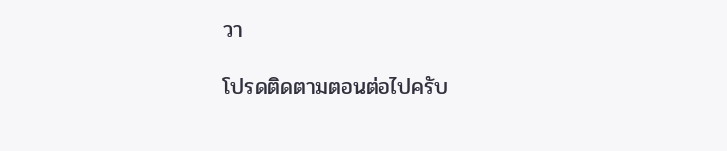วา

โปรดติดตามตอนต่อไปครับ